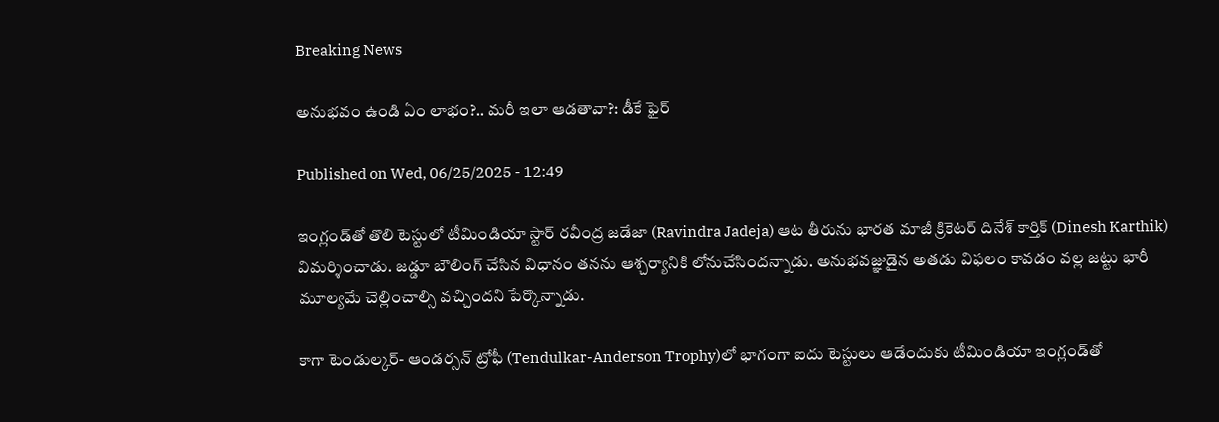Breaking News

అనుభవం ఉండి ఏం లాభం?.. మరీ ఇలా ఆడతావా?: డీకే ఫైర్‌

Published on Wed, 06/25/2025 - 12:49

ఇంగ్లండ్‌తో తొలి టెస్టులో టీమిండియా స్టార్‌ రవీంద్ర జడేజా (Ravindra Jadeja) ఆట తీరును భారత మాజీ క్రికెటర్‌ దినేశ్‌ కార్తిక్‌ (Dinesh Karthik) విమర్శించాడు. జడ్డూ బౌలింగ్‌ చేసిన విధానం తనను ఆశ్చర్యానికి లోనుచేసిందన్నాడు. అనుభవజ్ఞుడైన అతడు విఫలం కావడం వల్ల జట్టు భారీ మూల్యమే చెల్లించాల్సి వచ్చిందని పేర్కొన్నాడు.

కాగా టెండుల్కర్‌- ఆండర్సన్‌ ట్రోఫీ (Tendulkar-Anderson Trophy)లో భాగంగా ఐదు టెస్టులు ఆడేందుకు టీమిండియా ఇంగ్లండ్‌తో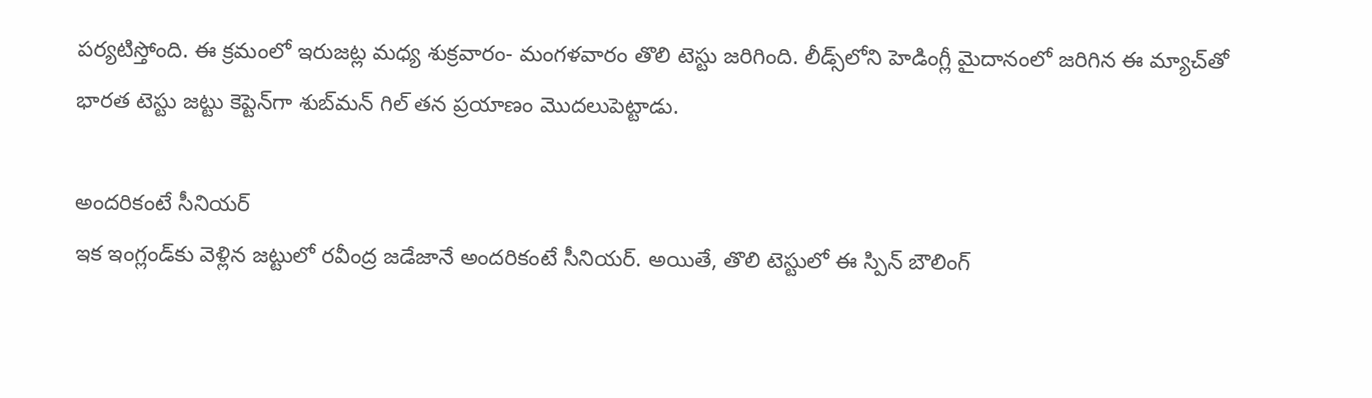పర్యటిస్తోంది. ఈ క్రమంలో ఇరుజట్ల మధ్య శుక్రవారం- మంగళవారం తొలి టెస్టు జరిగింది. లీడ్స్‌లోని హెడింగ్లీ మైదానంలో జరిగిన ఈ మ్యాచ్‌తో భారత టెస్టు జట్టు కెప్టెన్‌గా శుబ్‌మన్‌ గిల్‌ తన ప్రయాణం మొదలుపెట్టాడు.

అందరికంటే సీనియర్‌
ఇక ఇంగ్లండ్‌కు వెళ్లిన జట్టులో రవీంద్ర జడేజానే అందరికంటే సీనియర్‌. అయితే, తొలి టెస్టులో ఈ స్పిన్‌ బౌలింగ్‌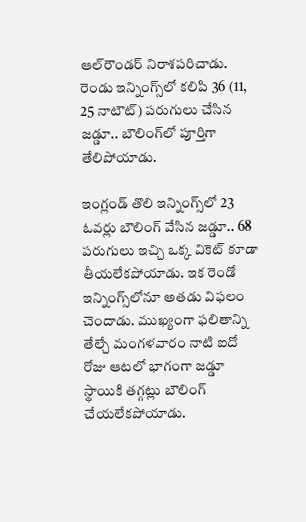ఆల్‌రౌండర్‌ నిరాశపరిచాడు. రెండు ఇన్నింగ్స్‌లో కలిపి 36 (11, 25 నాటౌట్‌) పరుగులు చేసిన జడ్డూ.. బౌలింగ్‌లో పూర్తిగా తేలిపోయాడు.

ఇంగ్లండ్‌ తొలి ఇన్నింగ్స్‌లో 23 ఓవర్లు బౌలింగ్‌ వేసిన జడ్డూ.. 68 పరుగులు ఇచ్చి ఒక్క వికెట్‌ కూడా తీయలేకపోయాడు. ఇక రెండో ఇన్నింగ్స్‌లోనూ అతడు విఫలం చెందాడు. ముఖ్యంగా ఫలితాన్ని తేల్చే మంగళవారం నాటి ఐదో రోజు ఆటలో భాగంగా జడ్డూ స్థాయికి తగ్గట్లు బౌలింగ్‌ చేయలేకపోయాడు.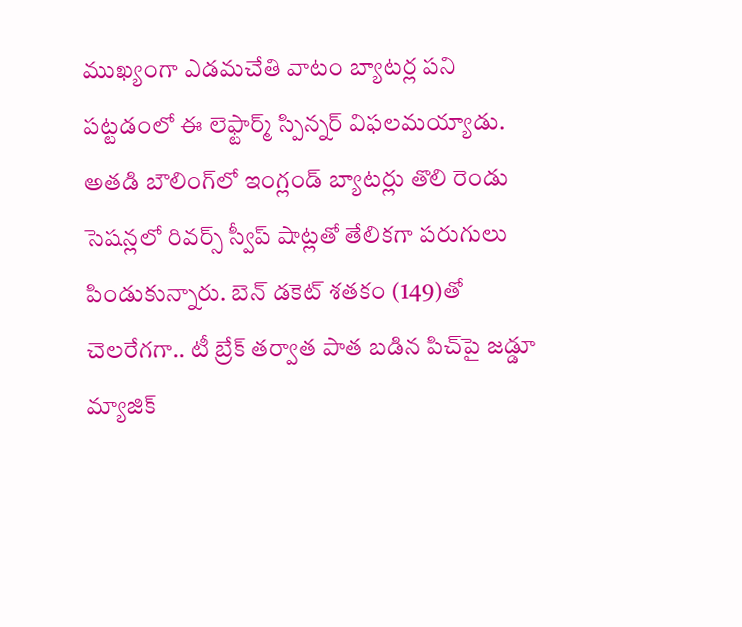ముఖ్యంగా ఎడమచేతి వాటం బ్యాటర్ల పని పట్టడంలో ఈ లెఫ్టార్మ్‌ స్పిన్నర్‌ విఫలమయ్యాడు. అతడి బౌలింగ్‌లో ఇంగ్లండ్‌ బ్యాటర్లు తొలి రెండు సెషన్లలో రివర్స్‌ స్వీప్‌ షాట్లతో తేలికగా పరుగులు పిండుకున్నారు. బెన్‌ డకెట్‌ శతకం (149)తో చెలరేగగా.. టీ బ్రేక్‌ తర్వాత పాత బడిన పిచ్‌పై జడ్డూ మ్యాజిక్‌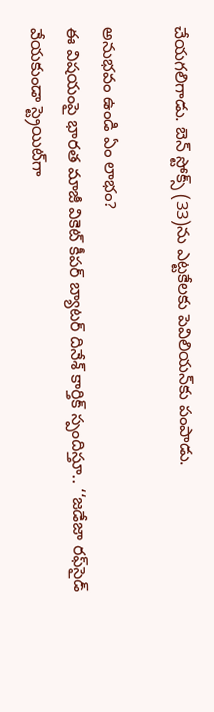చేయగలిగాడు. బెన్‌ స్టోక్స్‌ (33)ను ఎట్టకేలకు పెవిలియన్‌కు పంపాడు.

అనుభవం ఉండి ఏం లాభం?
ఈ విషయంపై భారత మాజీ వికెట్‌ కీపర్‌ బ్యాటర్‌ దినేశ్‌ కార్తిక్‌ స్పందిస్తూ.. ‘‘జడేజా రఫ్‌సైడ్‌ వేయకుండా స్ట్రెయిట్‌గా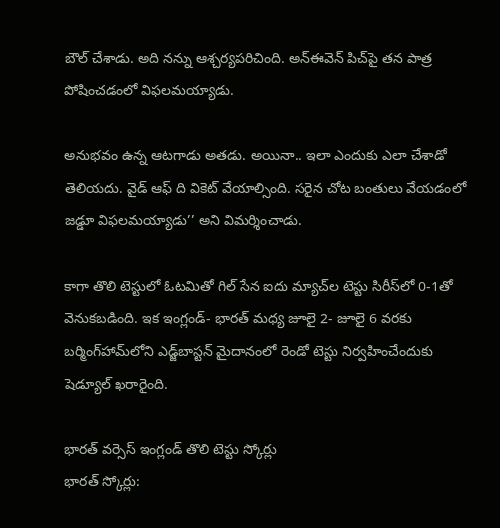బౌల్‌ చేశాడు. అది నన్ను ఆశ్చర్యపరిచింది. అన్‌ఈవెన్‌ పిచ్‌పై తన పాత్ర పోషించడంలో విఫలమయ్యాడు.

అనుభవం ఉన్న ఆటగాడు అతడు. అయినా.. ఇలా ఎందుకు ఎలా చేశాడో తెలియదు. వైడ్‌ ఆఫ్‌ ది వికెట్‌ వేయాల్సింది. సరైన చోట బంతులు వేయడంలో జడ్డూ విఫలమయ్యాడు’’ అని విమర్శించాడు.

కాగా తొలి టెస్టులో ఓటమితో గిల్‌ సేన ఐదు మ్యాచ్‌ల టెస్టు సిరీస్‌లో 0-1తో వెనుకబడింది. ఇక ఇంగ్లండ్‌- భారత్‌ మధ్య జూలై 2- జూలై 6 వరకు బర్మింగ్‌హామ్‌లోని ఎడ్జ్‌బాస్టన్‌ మైదానంలో రెండో టెస్టు నిర్వహించేందుకు షెడ్యూల్‌ ఖరారైంది.

భారత్‌ వర్సెస్‌ ఇంగ్లండ్‌ తొలి టెస్టు స్కోర్లు
భారత్‌ స్కోర్లు: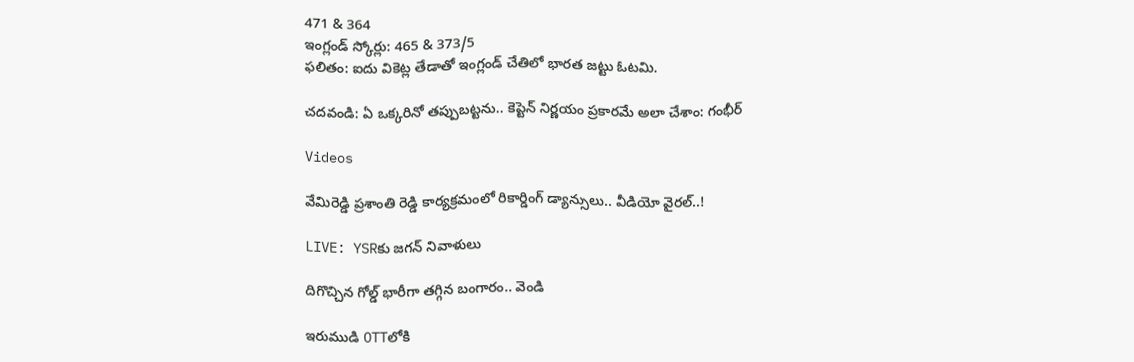471 & 364
ఇంగ్లండ్‌ స్కోర్లు: 465 & 373/5
ఫలితం: ఐదు వికెట్ల తేడాతో ఇంగ్లండ్‌ చేతిలో భారత జట్టు ఓటమి.

చదవండి: ఏ ఒక్కరినో తప్పుబట్టను.. కెప్టెన్‌ నిర్ణయం ప్రకారమే అలా చేశాం: గంభీర్‌

Videos

వేమిరెడ్డి ప్రశాంతి రెడ్డి కార్యక్రమంలో రికార్డింగ్ డ్యాన్సులు.. వీడియో వైరల్..!

LIVE: YSRకు జగన్ నివాళులు

దిగొచ్చిన గోల్డ్ భారీగా తగ్గిన బంగారం.. వెండి

ఇరుముడి OTTలోకి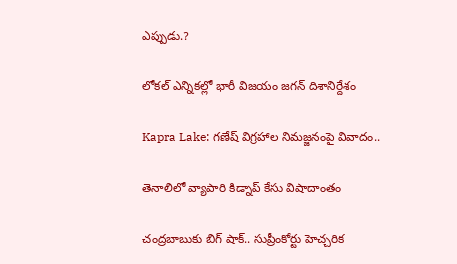ఎప్పుడు.?

లోకల్ ఎన్నికల్లో భారీ విజయం జగన్ దిశానిర్దేశం

Kapra Lake: గణేష్ విగ్రహాల నిమజ్జనంపై వివాదం..

తెనాలిలో వ్యాపారి కిడ్నాప్ కేసు విషాదాంతం

చంద్రబాబుకు బిగ్ షాక్.. సుప్రీంకోర్టు హెచ్చరిక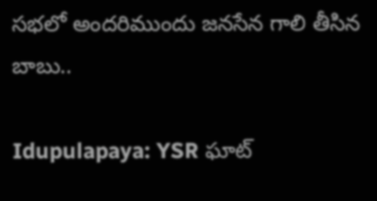సభలో అందరిముందు జనసేన గాలి తీసిన బాబు..

Idupulapaya: YSR ఘాట్‌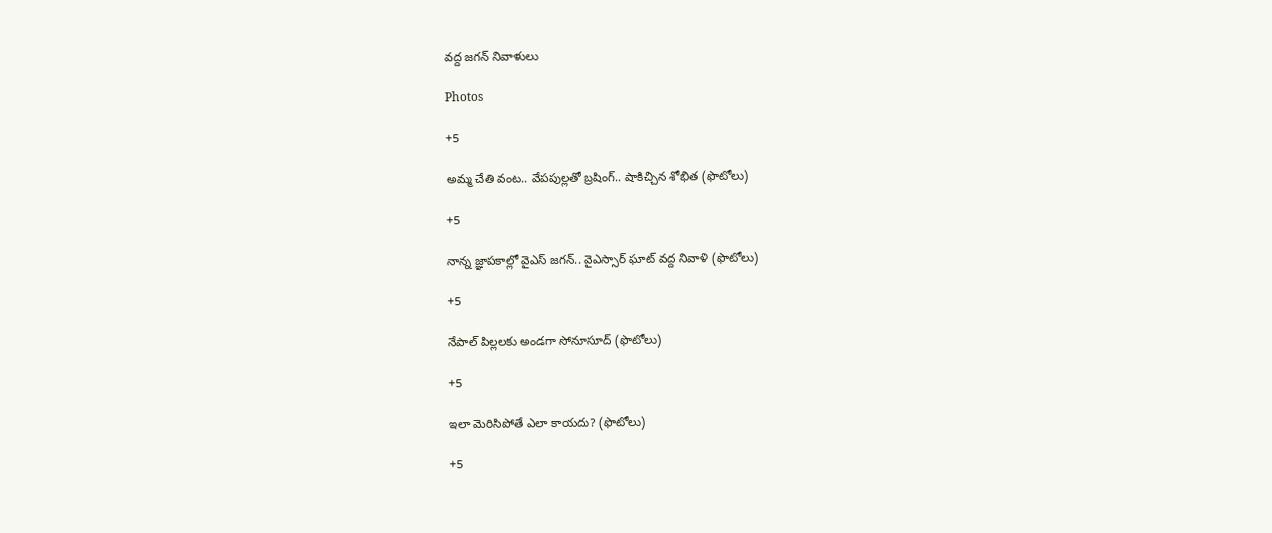వద్ద జగన్‌ నివాళులు

Photos

+5

అమ్మ చేతి వంట.. వేపపుల్లతో బ్రషింగ్.. షాకిచ్చిన శోభిత (ఫొటోలు)

+5

నాన్న జ్ఞాపకాల్లో వైఎస్‌ జగన్‌.. వైఎస్సార్‌ ఘాట్‌ వద్ద నివాళి (ఫొటోలు)

+5

నేపాల్ పిల్లలకు అండగా సోనూసూద్ (ఫొటోలు)

+5

ఇలా మెరిసిపోతే ఎలా కాయదు? (ఫొటోలు)

+5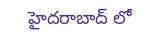హైదరాబాద్ లో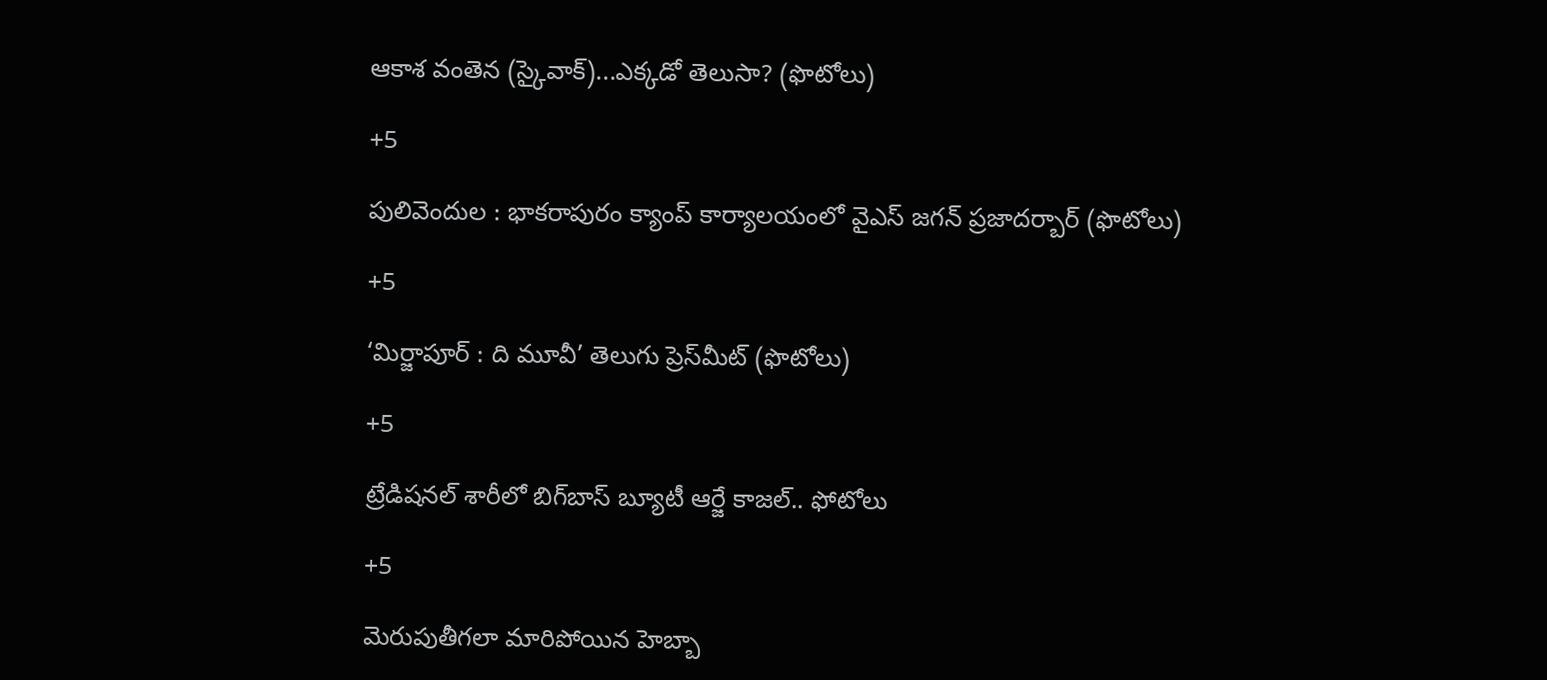ఆకాశ వంతెన (స్కైవాక్)...ఎక్కడో తెలుసా? (ఫొటోలు)

+5

పులివెందుల : భాకరాపురం క్యాంప్‌ కార్యాలయంలో వైఎస్‌ జగన్‌ ప్రజాదర్బార్‌ (ఫొటోలు)

+5

‘మిర్జాపూర్‌ : ది మూవీ’ తెలుగు ప్రెస్‌మీట్‌ (ఫొటోలు)

+5

ట్రేడిషనల్ శారీలో బిగ్‌బాస్‌ బ్యూటీ ఆర్జే కాజల్.. ఫోటోలు

+5

మెరుపుతీగలా మారిపోయిన హెబ్బా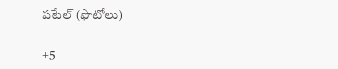పటేల్ (ఫొటోలు)

+5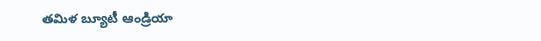తమిళ బ్యూటీ ఆండ్రియా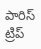పారిస్ ట్రిప్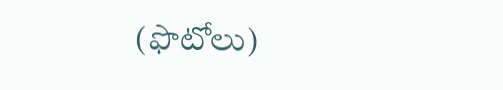(ఫొటోలు)